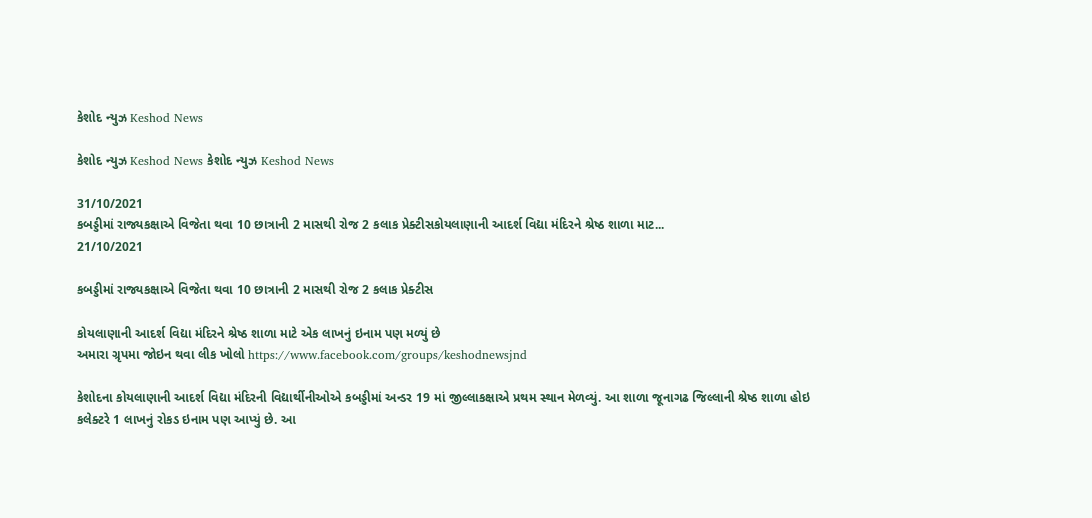કેશોદ ન્યુઝ Keshod News

કેશોદ ન્યુઝ Keshod News કેશોદ ન્યુઝ Keshod News

31/10/2021
કબડ્ડીમાં રાજ્યકક્ષાએ વિજેતા થવા 10 છાત્રાની 2 માસથી રોજ 2 કલાક પ્રેક્ટીસકોયલાણાની આદર્શ વિદ્યા મંદિરને શ્રેષ્ઠ શાળા માટ...
21/10/2021

કબડ્ડીમાં રાજ્યકક્ષાએ વિજેતા થવા 10 છાત્રાની 2 માસથી રોજ 2 કલાક પ્રેક્ટીસ

કોયલાણાની આદર્શ વિદ્યા મંદિરને શ્રેષ્ઠ શાળા માટે એક લાખનું ઇનામ પણ મળ્યું છે
અમારા ગ્રૃપમા જોઇન થવા લીક ખોલો https://www.facebook.com/groups/keshodnewsjnd

કેશોદના કોયલાણાની આદર્શ વિદ્યા મંદિરની વિદ્યાર્થીનીઓએ કબડ્ડીમાં અન્ડર 19 માં જીલ્લાકક્ષાએ પ્રથમ સ્થાન મેળવ્યું. આ શાળા જૂનાગઢ જિલ્લાની શ્રેષ્ઠ શાળા હોઇ કલેક્ટરે 1 લાખનું રોકડ ઇનામ પણ આપ્યું છે. આ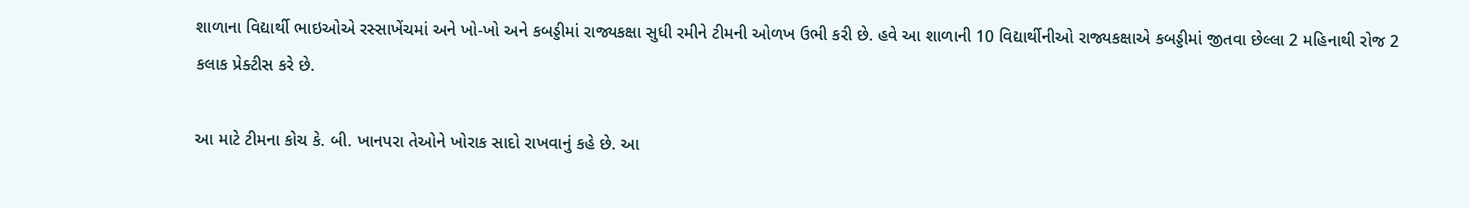શાળાના વિદ્યાર્થી ભાઇઓએ રસ્સાખેંચમાં અને ખો-ખો અને કબડ્ડીમાં રાજ્યકક્ષા સુધી રમીને ટીમની ઓળખ ઉભી કરી છે. હવે આ શાળાની 10 વિદ્યાર્થીનીઓ રાજ્યકક્ષાએ કબડ્ડીમાં જીતવા છેલ્લા 2 મહિનાથી રોજ 2 કલાક પ્રેક્ટીસ કરે છે.

આ માટે ટીમના કોચ કે. બી. ખાનપરા તેઓને ખોરાક સાદો રાખવાનું કહે છે. આ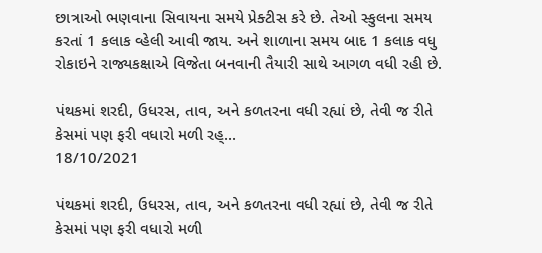છાત્રાઓ ભણવાના સિવાયના સમયે પ્રેક્ટીસ કરે છે. તેઓ સ્કુલના સમય કરતાં 1 કલાક વ્હેલી આવી જાય. અને શાળાના સમય બાદ 1 કલાક વધુ રોકાઇને રાજ્યકક્ષાએ વિજેતા બનવાની તૈયારી સાથે આગળ વધી રહી છે.

પંથકમાં શરદી, ઉધરસ, તાવ, અને કળતરના વધી રહ્યાં છે, તેવી જ રીતે કેસમાં પણ ફરી વધારો મળી રહ્...
18/10/2021

પંથકમાં શરદી, ઉધરસ, તાવ, અને કળતરના વધી રહ્યાં છે, તેવી જ રીતે કેસમાં પણ ફરી વધારો મળી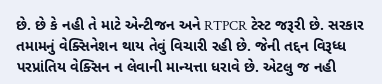છે. છે કે નહી તે માટે એન્ટીજન અને RTPCR ટેસ્ટ જરૂરી છે. સરકાર તમામનું વેક્સિનેશન થાય તેવું વિચારી રહી છે. જેની તદ્દન વિરૂધ્ધ પરપ્રાંતિય વેક્સિન ન લેવાની માન્યત્તા ધરાવે છે. એટલુ જ નહી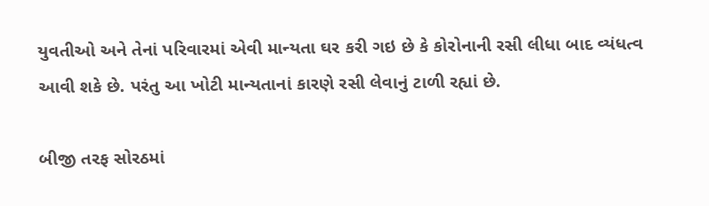યુવતીઓ અને તેનાં પરિવારમાં એવી માન્યતા ઘર કરી ગઇ છે કે કોરોનાની રસી લીધા બાદ વ્યંધત્વ આવી શકે છે. પરંતુ આ ખોટી માન્યતાનાં કારણે રસી લેવાનું ટાળી રહ્યાં છે.

બીજી તરફ સોરઠમાં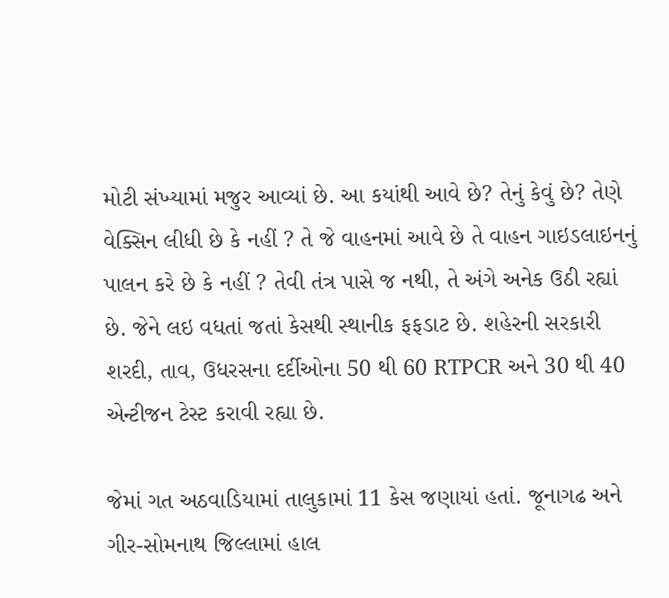મોટી સંખ્યામાં મજુર આવ્યાં છે. આ કયાંથી આવે છે? તેનું કેવું છે? તેણે વેક્સિન લીધી છે કે નહીં ? તે જે વાહનમાં આવે છે તે વાહન ગાઇડલાઇનનું પાલન કરે છે કે નહીં ? તેવી તંત્ર પાસે જ નથી, તે અંગે અનેક ઉઠી રહ્યાં છે. જેને લઇ વધતાં જતાં કેસથી સ્થાનીક ફફડાટ છે. શહેરની સરકારી શરદી, તાવ, ઉધરસના દર્દીઓના 50 થી 60 RTPCR અને 30 થી 40 એન્ટીજન ટેસ્ટ કરાવી રહ્યા છે.

જેમાં ગત અઠવાડિયામાં તાલુકામાં 11 કેસ જણાયાં હતાં. જૂનાગઢ અને ગીર-સોમનાથ જિલ્લામાં હાલ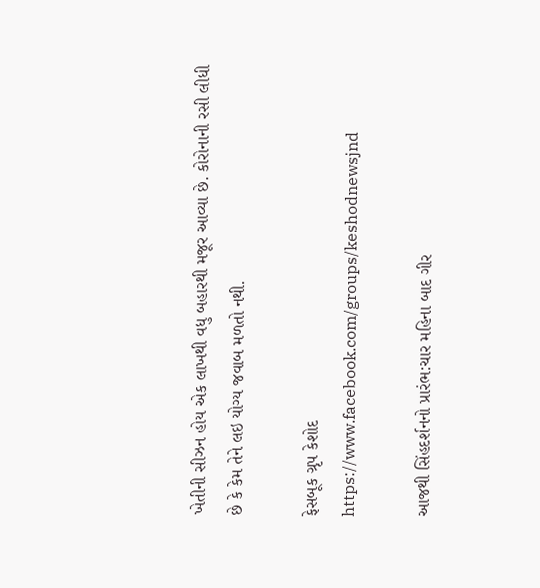ખેતીની સીઝન હોય એક લાખથી વધુ બહારથી મજૂર આવ્યા છે. કોરોનાની રસી લીધી છે કે કેમ તેને લઇ યોગ્ય જવાબ મળતો નથી.

ફેસબૂક ગ્રૃપ કેશોદ https://www.facebook.com/groups/keshodnewsjnd

આજથી સિંહદર્શનનો પ્રારંભ:ચાર મહિના બાદ ગીર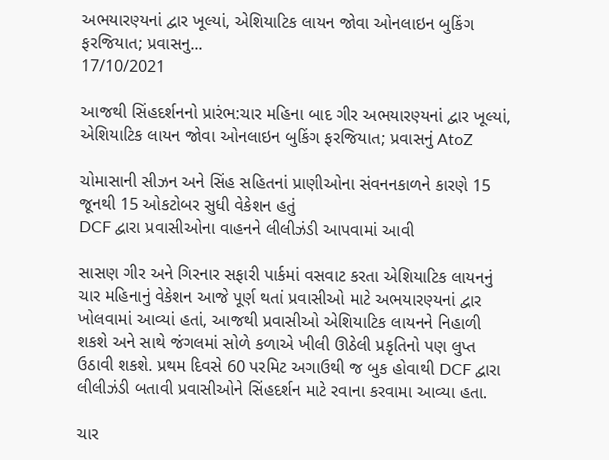અભયારણ્યનાં દ્વાર ખૂલ્યાં, એશિયાટિક લાયન જોવા ઓનલાઇન બુકિંગ ફરજિયાત; પ્રવાસનુ...
17/10/2021

આજથી સિંહદર્શનનો પ્રારંભ:ચાર મહિના બાદ ગીર અભયારણ્યનાં દ્વાર ખૂલ્યાં, એશિયાટિક લાયન જોવા ઓનલાઇન બુકિંગ ફરજિયાત; પ્રવાસનું AtoZ

ચોમાસાની સીઝન અને સિંહ સહિતનાં પ્રાણીઓના સંવનનકાળને કારણે 15 જૂનથી 15 ઓકટોબર સુધી વેકેશન હતું
DCF દ્વારા પ્રવાસીઓના વાહનને લીલીઝંડી આપવામાં આવી

સાસણ ગીર અને ગિરનાર સફારી પાર્કમાં વસવાટ કરતા એશિયાટિક લાયનનું ચાર મહિનાનું વેકેશન આજે પૂર્ણ થતાં પ્રવાસીઓ માટે અભયારણ્યનાં દ્વાર ખોલવામાં આવ્યાં હતાં, આજથી પ્રવાસીઓ એશિયાટિક લાયનને નિહાળી શકશે અને સાથે જંગલમાં સોળે કળાએ ખીલી ઊઠેલી પ્રકૃતિનો પણ લુપ્ત ઉઠાવી શકશે. પ્રથમ દિવસે 60 પરમિટ અગાઉથી જ બુક હોવાથી DCF દ્વારા લીલીઝંડી બતાવી પ્રવાસીઓને સિંહદર્શન માટે રવાના કરવામા આવ્યા હતા.

ચાર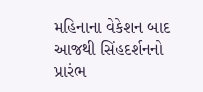મહિનાના વેકેશન બાદ આજથી સિંહદર્શનનો પ્રારંભ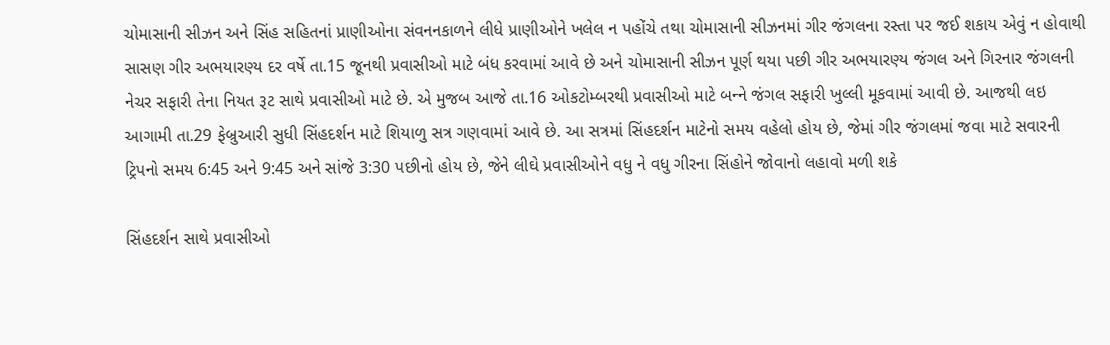ચોમાસાની સીઝન અને સિંહ સહિતનાં પ્રાણીઓના સંવનનકાળને લીધે પ્રાણીઓને ખલેલ ન પહોંચે તથા ચોમાસાની સીઝનમાં ગીર જંગલના રસ્તા પર જઈ શકાય એવું ન હોવાથી સાસણ ગીર અભયારણ્ય દર વર્ષે તા.15 જૂનથી પ્રવાસીઓ માટે બંધ કરવામાં આવે છે અને ચોમાસાની સીઝન પૂર્ણ થયા પછી ગીર અભયારણ્ય જંગલ અને ગિરનાર જંગલની નેચર સફારી તેના નિયત રૂટ સાથે પ્રવાસીઓ માટે છે. એ મુજબ આજે તા.16 ઓકટોમ્‍બરથી પ્રવાસીઓ માટે બન્‍ને જંગલ સફારી ખુલ્લી મૂકવામાં આવી છે. આજથી લઇ આગામી તા.29 ફેબ્રુઆરી સુધી સિંહદર્શન માટે શિયાળુ સત્ર ગણવામાં આવે છે. આ સત્રમાં સિંહદર્શન માટેનો સમય વહેલો હોય છે, જેમાં ગીર જંગલમાં જવા માટે સવારની ટ્રિપનો સમય 6:45 અને 9:45 અને સાંજે 3:30 પછીનો હોય છે, જેને લીઘે પ્રવાસીઓને વધુ ને વધુ ગીરના સિંહોને જોવાનો લહાવો મળી શકે

સિંહદર્શન સાથે પ્રવાસીઓ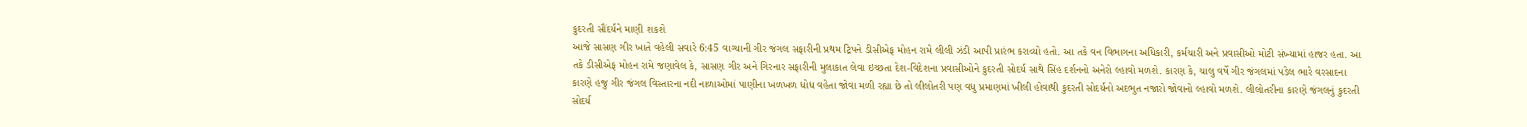કુદરતી સૌંદર્યને માણી શકશે
આજે સાસણ ગીર ખાતે વહેલી સવારે 6:45 વાગ્‍યાની ગીર જંગલ સફારીની પ્રથમ ટ્રિપને ડીસીએફ મોહન રામે લીલી ઝંડી આપી પ્રારંભ કરાવ્યો હતો. આ તકે વન વિભાગના અધિકારી, કર્મચારી અને પ્રવાસીઓ મોટી સંખ્‍યામાં હાજર હતા. આ તકે ડીસીએફ મોહન રામે જણાવેલ કે, સાસણ ગીર અને ગિરનાર સફારીની મુલાકાત લેવા ઇચ્‍છતા દેશ-વિદેશના પ્રવાસીઓને કુદરતી સોદર્ય સાથે સિંહ દર્શનનો અનેરો લ્‍હાવો મળશે. કારણ કે, ચાલુ વર્ષે ગીર જંગલમાં પડેલ ભારે વરસાદના કારણે હજુ ગીર જંગલ વિસ્‍તારના નદી નાળાઓમાં પાણીના ખળખળ ધોધ વહેતા જોવા મળી રહ્યા છે તો લીલોતરી પણ વધુ પ્રમાણમાં ખીલી હોવાથી કુદરતી સોદર્યનો અદભુત નજારો જોવાનો લ્‍હાવો મળશે. લીલોતરીના કારણે જંગલનું કુદરતી સોદર્ય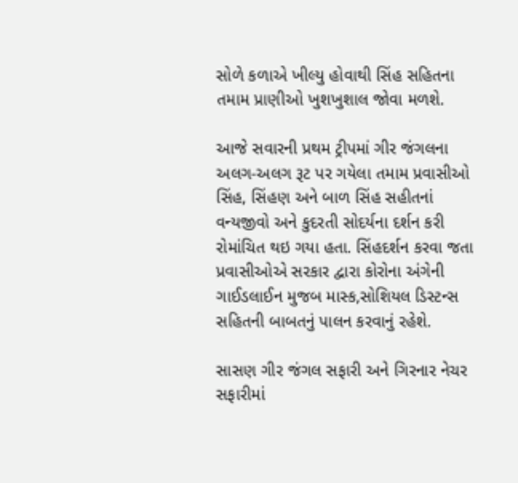સોળે કળાએ ખીલ્‍યુ હોવાથી સિંહ સહિતના તમામ પ્રાણીઓ ખુશખુશાલ જોવા મળશે.

આજે સવારની પ્રથમ ટ્રીપમાં ગીર જંગલના અલગ-અલગ રૂટ પર ગયેલા તમામ પ્રવાસીઓ સિંહ, સિંહણ અને બાળ સિંહ સહીતનાં વન્યજીવો અને કુદરતી સોદર્યના દર્શન કરી રોમાંચિત થઇ ગયા હતા. સિંહદર્શન કરવા જતા પ્રવાસીઓએ સરકાર દ્વારા કોરોના અંગેની ગાઈડલાઈન મુજબ માસ્ક,સોશિયલ ડિસ્ટન્સ સહિતની બાબતનું પાલન કરવાનું રહેશે.

સાસણ ગીર જંગલ સફારી અને ગિરનાર નેચર સફારીમાં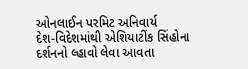ઓનલાઈન પરમિટ અનિવાર્ય
દેશ-વિદેશમાંથી એશિયાટીંક સિંહોના દર્શનનો લ્‍હાવો લેવા આવતા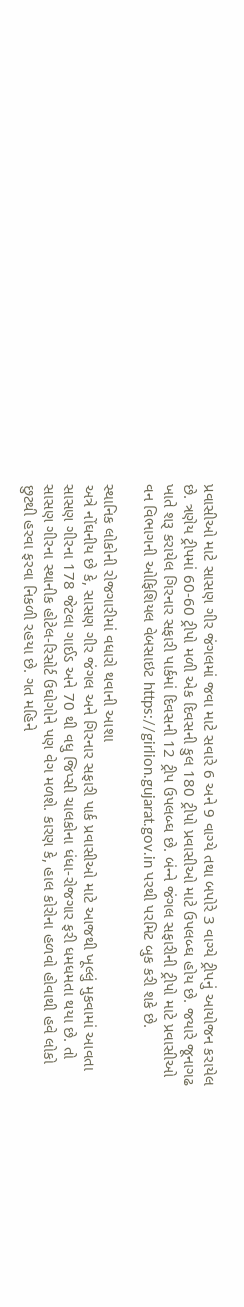પ્રવાસીઓ માટે સાસણ ગીર જંગલમાં જવા માટે સવારે 6 અને 9 વાગ્‍યે તથા બપોરે 3 વાગ્‍યે ટ્રીપનું આયોજન કરાયેલ છે. ત્રણેય ટ્રીપમાં 60-60 ટ્રીપો મળી એક દિવસની કુલ 180 ટ્રીપો પ્રવાસીઓ માટે ઉપલબ્‍ઘ હોય છે. જયારે જૂનાગઢ ખાતે શરૂ કરાયેલ ગિરનાર સફારી પાર્કમાં દિવસની 12 ટ્રીપ ઉપલબ્‍ઘ છે. બંન્‍ને જંગલ સફારીની ટ્રીપો માટે પ્રવાસીઓ વન વિભાગની ઓફિશિયલ વેબસાઇટ https://girlion.gujarat.gov.in પરથી પરમિટ બુક કરી શકે છે.

સ્થાનિક લોકોની રોજગારીમાં વધારો થવાની આશા
અત્રે નોંઘનીય છે કે, સાસણ ગીર જંગલ અને ગિરનાર સફારી પાર્ક પ્રવાસીઓ માટે આજથી ખૂલ્‍લું મુકવામાં આવતા સાસણ ગીરના 178 જેટલા ગાઈડ અને 70 થી વધુ જિપ્સી ચાલકોના ધંધા-રોજગાર ફરી ધમધમતા થયા છે. તો સાસણ ગીરના સ્થાનીક હોટેલ-રિસોર્ટ ઉઘોગોને પણ વેગ મળશે. કારણ કે, હાલ કોરોના હળવો હોવાથી હવે લોકો છુટથી હરવા ફરવા નિકળી રહયા છે. ગત મહિને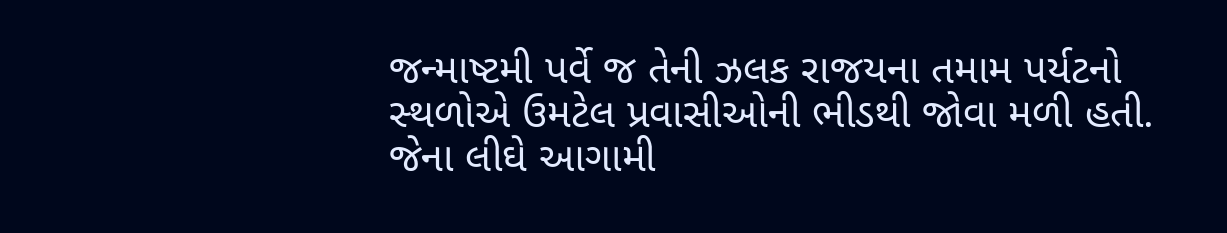જન્‍માષ્‍ટમી પર્વે જ તેની ઝલક રાજયના તમામ પર્યટનો સ્‍થળોએ ઉમટેલ પ્રવાસીઓની ભીડથી જોવા મળી હતી. જેના લીઘે આગામી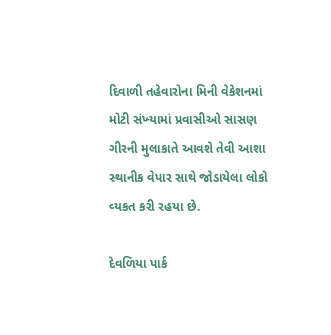દિવાળી તહેવારોના મિની વેકેશનમાં મોટી સંખ્‍યામાં પ્રવાસીઓ સાસણ ગીરની મુલાકાતે આવશે તેવી આશા સ્‍થાનીક વેપાર સાથે જોડાયેલા લોકો વ્‍યકત કરી રહયા છે.

દેવળિયા પાર્ક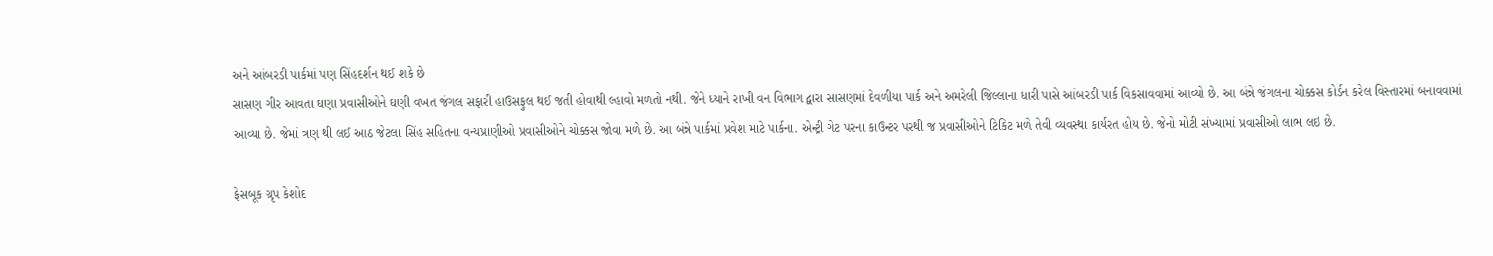અને આંબરડી પાર્કમાં પણ સિંહદર્શન થઈ શકે છે
સાસણ ગીર આવતા ઘણા પ્રવાસીઓને ઘણી વખત જંગલ સફારી હાઉસફુલ થઈ જતી હોવાથી લ્હાવો મળતો નથી. જેને ધ્યાને રાખી વન વિભાગ દ્વારા સાસણમાં દેવળીયા પાર્ક અને અમરેલી જિલ્લાના ધારી પાસે આંબરડી પાર્ક વિકસાવવામાં આવ્યો છે. આ બંન્ને જંગલના ચોક્કસ કોર્ડન કરેલ વિસ્તારમાં બનાવવામાં આવ્યા છે. જેમાં ત્રણ થી લઈ આઠ જેટલા સિંહ સહિતના વન્યપ્રાણીઓ પ્રવાસીઓને ચોક્કસ જોવા મળે છે. આ બંન્ને પાર્કમાં પ્રવેશ માટે પાર્કના. એન્ટ્રી ગેટ પરના કાઉન્ટર પરથી જ પ્રવાસીઓને ટિકિટ મળે તેવી વ્યવસ્થા કાર્યરત હોય છે. જેનો મોટી સંખ્યામાં પ્રવાસીઓ લાભ લઇ છે.

ફેસબૂક ગ્રૃપ કેશોદ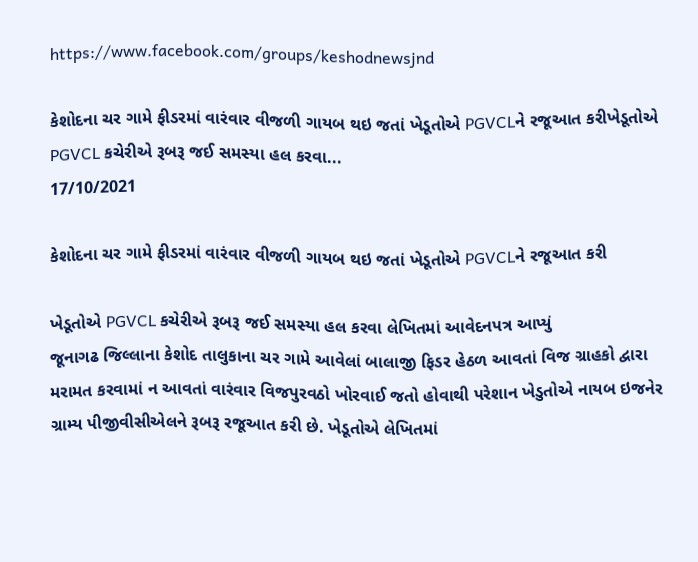https://www.facebook.com/groups/keshodnewsjnd

કેશોદના ચર ગામે ફીડરમાં વારંવાર વીજળી ગાયબ થઇ જતાં ખેડૂતોએ PGVCLને રજૂઆત કરીખેડૂતોએ PGVCL કચેરીએ રૂબરૂ જઈ સમસ્યા હલ કરવા...
17/10/2021

કેશોદના ચર ગામે ફીડરમાં વારંવાર વીજળી ગાયબ થઇ જતાં ખેડૂતોએ PGVCLને રજૂઆત કરી

ખેડૂતોએ PGVCL કચેરીએ રૂબરૂ જઈ સમસ્યા હલ કરવા લેખિતમાં આવેદનપત્ર આપ્યું
જૂનાગઢ જિલ્લાના કેશોદ તાલુકાના ચર ગામે આવેલાં બાલાજી ફિડર હેઠળ આવતાં વિજ ગ્રાહકો દ્વારા મરામત કરવામાં ન આવતાં વારંવાર વિજપુરવઠો ખોરવાઈ જતો હોવાથી પરેશાન ખેડુતોએ નાયબ ઇજનેર ગ્રામ્ય પીજીવીસીએલને રૂબરૂ રજૂઆત કરી છે. ખેડૂતોએ લેખિતમાં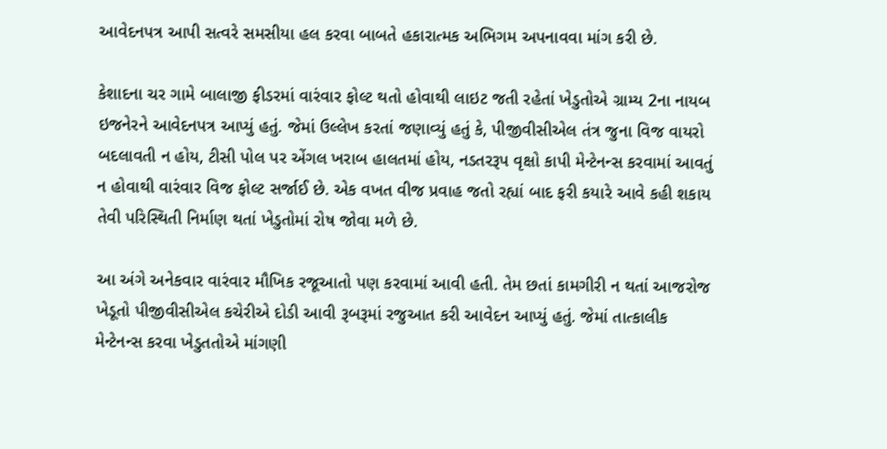આવેદનપત્ર આપી સત્વરે સમસીયા હલ કરવા બાબતે હકારાત્મક અભિગમ અપનાવવા માંગ કરી છે.

કેશાદના ચર ગામે બાલાજી ફીડરમાં વારંવાર ફોલ્ટ થતો હોવાથી લાઇટ જતી રહેતાં ખેડુતોએ ગ્રામ્ય 2ના નાયબ ઇજનેરને આવેદનપત્ર આપ્યું હતું. જેમાં ઉલ્લેખ કરતાં જણાવ્યું હતું કે, પીજીવીસીએલ તંત્ર જુના વિજ વાયરો બદલાવતી ન હોય, ટીસી પોલ પર એંગલ ખરાબ હાલતમાં હોય, નડતરરૂપ વૃક્ષો કાપી મેન્ટેનન્સ કરવામાં આવતું ન હોવાથી વારંવાર વિજ ફોલ્ટ સર્જાઈ છે. એક વખત વીજ પ્રવાહ જતો રહ્યાં બાદ ફરી કયારે આવે કહી શકાય તેવી પરિસ્થિતી નિર્માણ થતાં ખેડુતોમાં રોષ જોવા મળે છે.

આ અંગે અનેકવાર વારંવાર મૌખિક રજૂઆતો પણ કરવામાં આવી હતી. તેમ છતાં કામગીરી ન થતાં આજરોજ ખેડૂતો પીજીવીસીએલ કચેરીએ દોડી આવી રૂબરૂમાં રજુઆત કરી આવેદન આપ્યું હતું. જેમાં તાત્કાલીક મેન્ટેનન્સ કરવા ખેડુતતોએ માંગણી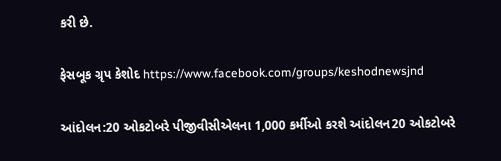કરી છે.

ફેસબૂક ગ્રૃપ કેશોદ https://www.facebook.com/groups/keshodnewsjnd

આંદોલન:20 ઓકટોબરે પીજીવીસીએલના 1,000 કર્મીઓ કરશે આંદોલન20 ઓકટોબરે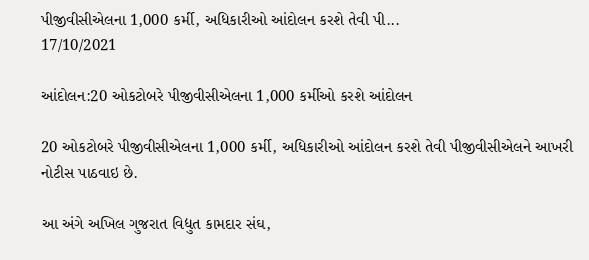પીજીવીસીએલના 1,000 કર્મી, અધિકારીઓ આંદોલન કરશે તેવી પી...
17/10/2021

આંદોલન:20 ઓકટોબરે પીજીવીસીએલના 1,000 કર્મીઓ કરશે આંદોલન

20 ઓકટોબરે પીજીવીસીએલના 1,000 કર્મી, અધિકારીઓ આંદોલન કરશે તેવી પીજીવીસીએલને આખરી નોટીસ પાઠવાઇ છે.

આ અંગે અખિલ ગુજરાત વિદ્યુત કામદાર સંઘ,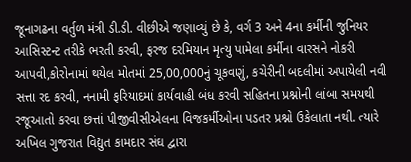જૂનાગઢના વર્તુળ મંત્રી ડી.ડી. વીછીએ જણાવ્યું છે કે, વર્ગ 3 અને 4ના કર્મીની જુનિયર આસિસ્ટન્ટ તરીકે ભરતી કરવી, ફરજ દરમિયાન મૃત્યુ પામેલા કર્મીના વારસને નોકરી આપવી,કોરોનામાં થયેલ મોતમાં 25,00,000નું ચૂકવણું, કચેરીની બદલીમાં અપાયેલી નવી સત્તા રદ કરવી, નનામી ફરિયાદમાં કાર્યવાહી બંધ કરવી સહિતના પ્રશ્નોની લાંબા સમયથી રજૂઆતો કરવા છત્તાં પીજીવીસીએલના વિજકર્મીઓના પડતર પ્રશ્નો ઉકેલાતા નથી. ત્યારે અખિલ ગુજરાત વિદ્યુત કામદાર સંઘ દ્વારા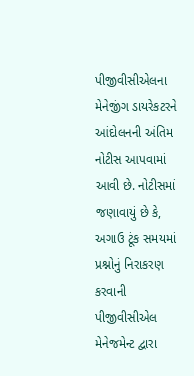પીજીવીસીએલના મેનેજીંગ ડાયરેકટરને આંદોલનની અંતિમ નોટીસ આપવામાં આવી છે. નોટીસમાં જણાવાયું છે કે, અગાઉ ટૂંક સમયમાં પ્રશ્નોનું નિરાકરણ કરવાની પીજીવીસીએલ મેનેજમેન્ટ દ્વારા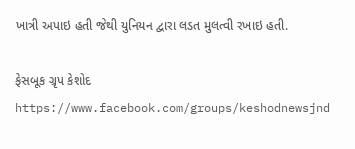ખાત્રી અપાઇ હતી જેથી યુનિયન દ્વારા લડત મુલત્વી રખાઇ હતી.

ફેસબૂક ગ્રૃપ કેશોદ https://www.facebook.com/groups/keshodnewsjnd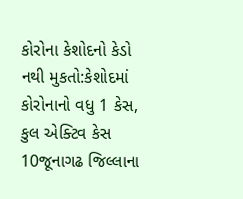કોરોના કેશોદનો કેડો નથી મુકતો:કેશોદમાં કોરોનાનો વધુ 1 કેસ, કુલ એક્ટિવ કેસ 10જૂનાગઢ જિલ્લાના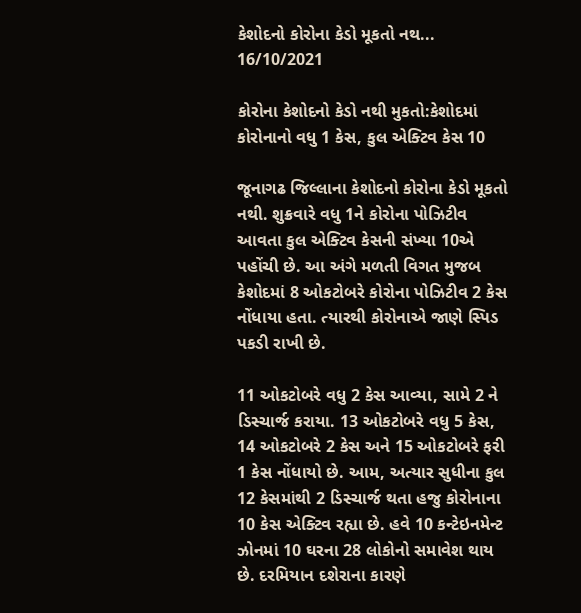કેશોદનો કોરોના કેડો મૂકતો નથ...
16/10/2021

કોરોના કેશોદનો કેડો નથી મુકતો:કેશોદમાં કોરોનાનો વધુ 1 કેસ, કુલ એક્ટિવ કેસ 10

જૂનાગઢ જિલ્લાના કેશોદનો કોરોના કેડો મૂકતો નથી. શુક્રવારે વધુ 1ને કોરોના પોઝિટીવ આવતા કુલ એક્ટિવ કેસની સંખ્યા 10એ પહોંચી છે. આ અંગે મળતી વિગત મુજબ કેશોદમાં 8 ઓકટોબરે કોરોના પોઝિટીવ 2 કેસ નોંધાયા હતા. ત્યારથી કોરોનાએ જાણે સ્પિડ પકડી રાખી છે.

11 ઓકટોબરે વધુ 2 કેસ આવ્યા, સામે 2 ને ડિસ્ચાર્જ કરાયા. 13 ઓકટોબરે વધુ 5 કેસ, 14 ઓકટોબરે 2 કેસ અને 15 ઓકટોબરે ફરી 1 કેસ નોંધાયો છે. આમ, અત્યાર સુધીના કુલ 12 કેસમાંથી 2 ડિસ્ચાર્જ થતા હજુ કોરોનાના 10 કેસ એક્ટિવ રહ્યા છે. હવે 10 કન્ટેઇનમેન્ટ ઝોનમાં 10 ઘરના 28 લોકોનો સમાવેશ થાય છે. દરમિયાન દશેરાના કારણે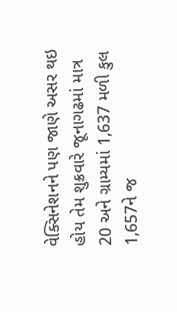વેક્સિનેશનને પણ જાણે અસર થઇ હોય તેમ શુક્રવારે જૂનાગઢમાં માત્ર 20 અને ગ્રામ્યમાં 1,637 મળી કુલ 1,657ને જ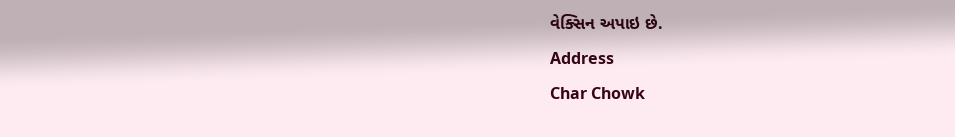વેક્સિન અપાઇ છે.

Address

Char Chowk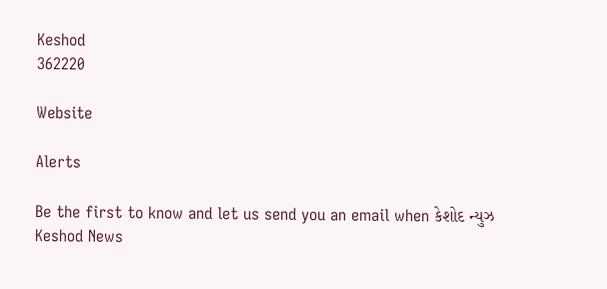Keshod
362220

Website

Alerts

Be the first to know and let us send you an email when કેશોદ ન્યુઝ Keshod News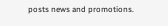posts news and promotions.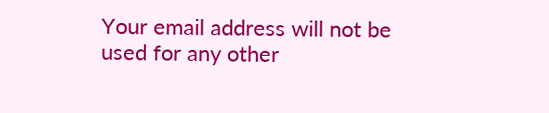Your email address will not be used for any other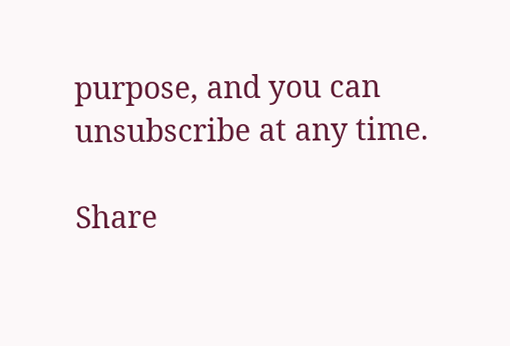purpose, and you can unsubscribe at any time.

Share